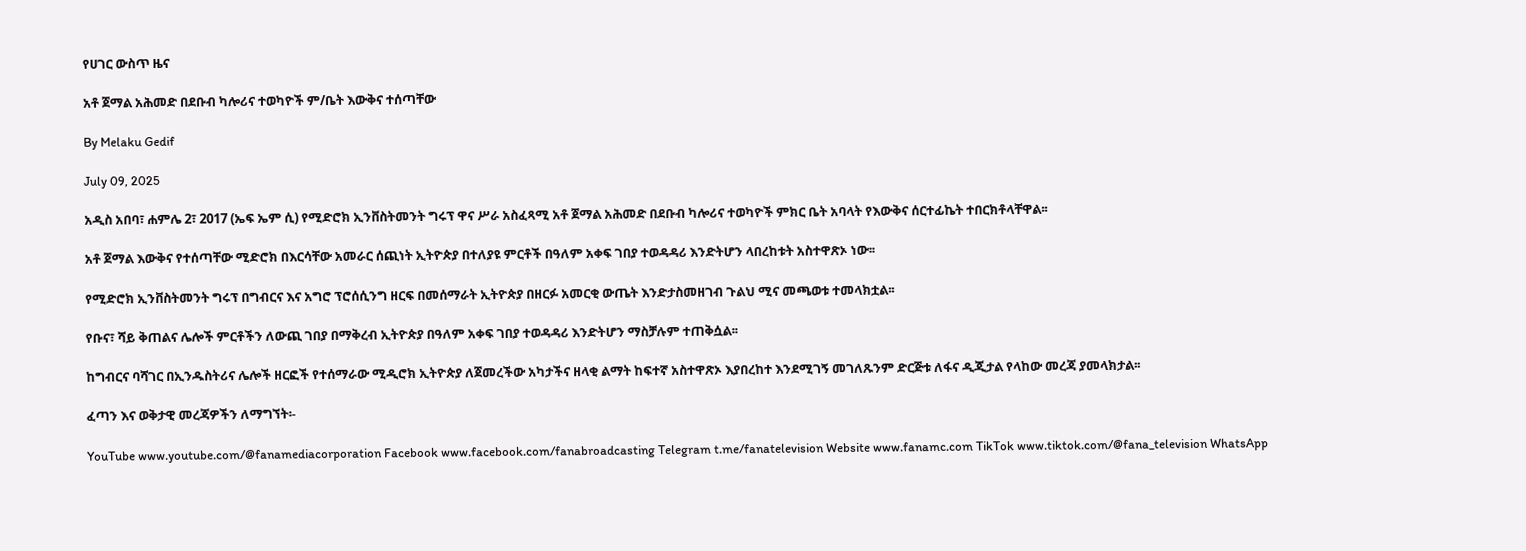የሀገር ውስጥ ዜና

አቶ ጀማል አሕመድ በደቡብ ካሎሪና ተወካዮች ም/ቤት እውቅና ተሰጣቸው

By Melaku Gedif

July 09, 2025

አዲስ አበባ፣ ሐምሌ 2፣ 2017 (ኤፍ ኤም ሲ) የሚድሮክ ኢንቨስትመንት ግሩፕ ዋና ሥራ አስፈጻሚ አቶ ጀማል አሕመድ በደቡብ ካሎሪና ተወካዮች ምክር ቤት አባላት የእውቅና ሰርተፊኬት ተበርክቶላቸዋል፡፡

አቶ ጀማል እውቅና የተሰጣቸው ሚድሮክ በእርሳቸው አመራር ሰጪነት ኢትዮጵያ በተለያዩ ምርቶች በዓለም አቀፍ ገበያ ተወዳዳሪ እንድትሆን ላበረከቱት አስተዋጽኦ ነው፡፡

የሚድሮክ ኢንቨስትመንት ግሩፕ በግብርና እና አግሮ ፕሮሰሲንግ ዘርፍ በመሰማራት ኢትዮጵያ በዘርፉ አመርቂ ውጤት እንድታስመዘገብ ጉልህ ሚና መጫወቱ ተመላክቷል፡፡

የቡና፣ ሻይ ቅጠልና ሌሎች ምርቶችን ለውጪ ገበያ በማቅረብ ኢትዮጵያ በዓለም አቀፍ ገበያ ተወዳዳሪ እንድትሆን ማስቻሉም ተጠቅሷል፡፡

ከግብርና ባሻገር በኢንዱስትሪና ሌሎች ዘርፎች የተሰማራው ሚዲሮክ ኢትዮጵያ ለጀመረችው አካታችና ዘላቂ ልማት ከፍተኛ አስተዋጽኦ እያበረከተ እንደሚገኝ መገለጹንም ድርጅቱ ለፋና ዲጂታል የላከው መረጃ ያመላክታል፡፡

ፈጣን እና ወቅታዊ መረጃዎችን ለማግኘት፡-

YouTube www.youtube.com/@fanamediacorporation Facebook www.facebook.com/fanabroadcasting Telegram t.me/fanatelevision Website www.fanamc.com TikTok www.tiktok.com/@fana_television WhatsApp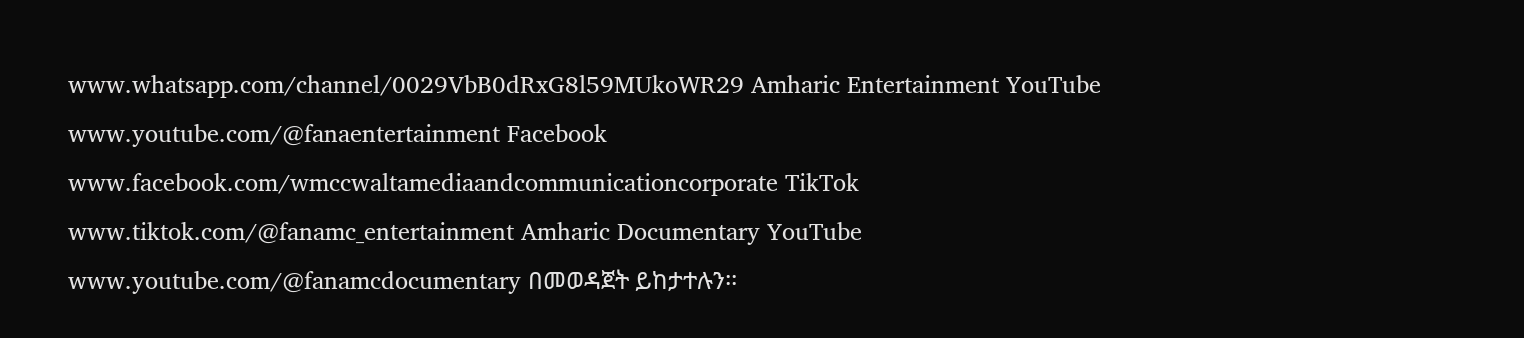www.whatsapp.com/channel/0029VbB0dRxG8l59MUkoWR29 Amharic Entertainment YouTube www.youtube.com/@fanaentertainment Facebook www.facebook.com/wmccwaltamediaandcommunicationcorporate TikTok www.tiktok.com/@fanamc_entertainment Amharic Documentary YouTube www.youtube.com/@fanamcdocumentary በመወዳጀት ይከታተሉን፡፡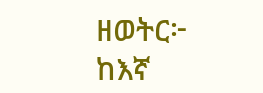ዘወትር፦ ከእኛ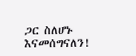ጋር ስለሆኑ እናመሰግናለን!